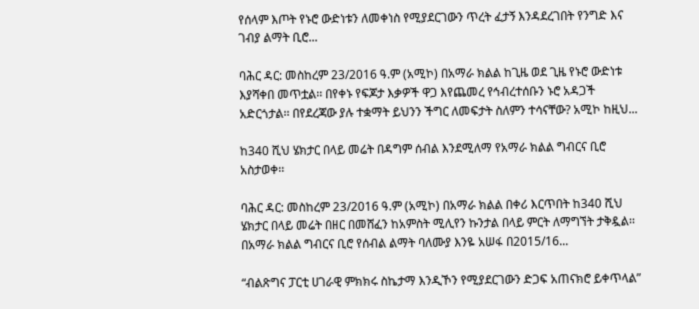የሰላም እጦት የኑሮ ውድነቱን ለመቀነስ የሚያደርገውን ጥረት ፈታኝ እንዳደረገበት የንግድ እና ገብያ ልማት ቢሮ...

ባሕር ዳር: መስከረም 23/2016 ዓ.ም (አሚኮ) በአማራ ክልል ከጊዜ ወደ ጊዜ የኑሮ ውድነቱ እያሻቀበ መጥቷል፡፡ በየቀኑ የፍጆታ እቃዎች ዋጋ እየጨመረ የኅብረተሰቡን ኑሮ አዳጋች አድርጎታል፡፡ በየደረጃው ያሉ ተቋማት ይህንን ችግር ለመፍታት ስለምን ተሳናቸው? አሚኮ ከዚህ...

ከ340 ሺህ ሄክታር በላይ መሬት በዳግም ሰብል እንደሚለማ የአማራ ክልል ግብርና ቢሮ አስታወቀ፡፡

ባሕር ዳር: መስከረም 23/2016 ዓ.ም (አሚኮ) በአማራ ክልል በቀሪ እርጥበት ከ340 ሺህ ሄክታር በላይ መሬት በዘር በመሸፈን ከአምስት ሚሊየን ኩንታል በላይ ምርት ለማግኘት ታቅዷል፡፡ በአማራ ክልል ግብርና ቢሮ የሰብል ልማት ባለሙያ እንዬ አሠፋ በ2015/16...

“ብልጽግና ፓርቲ ሀገራዊ ምክክሩ ስኬታማ እንዲኾን የሚያደርገውን ድጋፍ አጠናክሮ ይቀጥላል”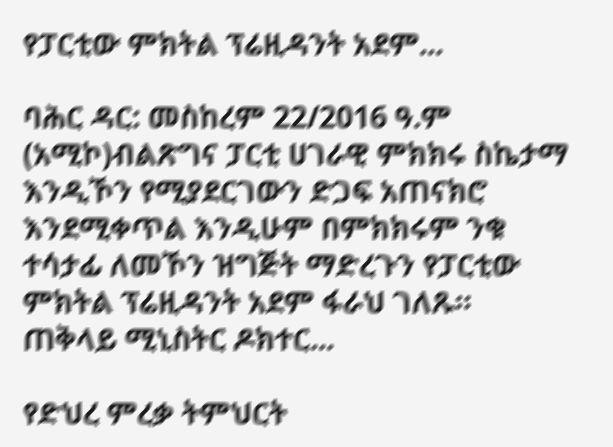የፓርቲው ምክትል ፕሬዚዳንት አደም...

ባሕር ዳር: መስከረም 22/2016 ዓ.ም (አሚኮ)ብልጽግና ፓርቲ ሀገራዊ ምክክሩ ስኬታማ እንዲኾን የሚያደርገውን ድጋፍ አጠናክሮ እንደሚቀጥል እንዲሁም በምክክሩም ንቁ ተሳታፊ ለመኾን ዝግጅት ማድረጉን የፓርቲው ምክትል ፕሬዚዳንት አደም ፋራህ ገለጹ። ጠቅላይ ሚኒስትር ዶክተር...

የድህረ ምረቃ ትምህርት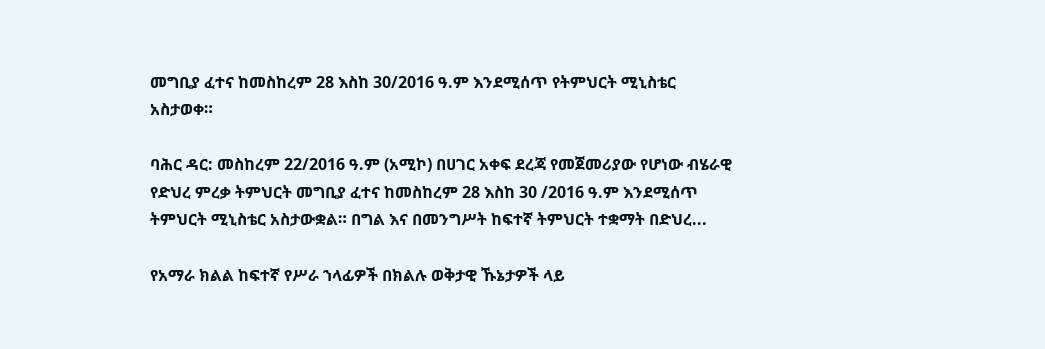መግቢያ ፈተና ከመስከረም 28 እስከ 30/2016 ዓ.ም እንደሚሰጥ የትምህርት ሚኒስቴር አስታወቀ።

ባሕር ዳር: መስከረም 22/2016 ዓ.ም (አሚኮ) በሀገር አቀፍ ደረጃ የመጀመሪያው የሆነው ብሄራዊ የድህረ ምረቃ ትምህርት መግቢያ ፈተና ከመስከረም 28 እስከ 30 /2016 ዓ.ም እንደሚሰጥ ትምህርት ሚኒስቴር አስታውቋል። በግል እና በመንግሥት ከፍተኛ ትምህርት ተቋማት በድህረ...

የአማራ ክልል ከፍተኛ የሥራ ኀላፊዎች በክልሉ ወቅታዊ ኹኔታዎች ላይ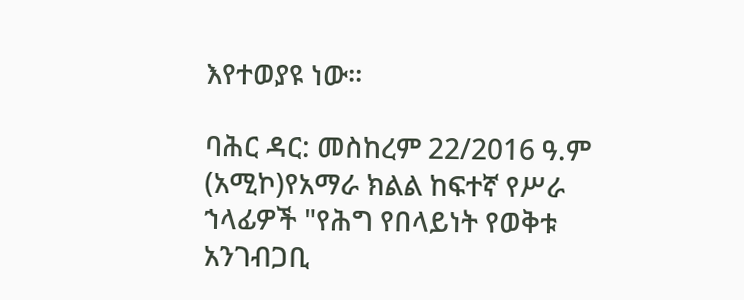እየተወያዩ ነው።

ባሕር ዳር: መስከረም 22/2016 ዓ.ም (አሚኮ)የአማራ ክልል ከፍተኛ የሥራ ኀላፊዎች "የሕግ የበላይነት የወቅቱ አንገብጋቢ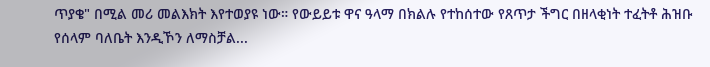ጥያቄ" በሚል መሪ መልእክት እየተወያዩ ነው። የውይይቱ ዋና ዓላማ በክልሉ የተከሰተው የጸጥታ ችግር በዘላቂነት ተፈትቶ ሕዝቡ የሰላም ባለቤት እንዲኾን ለማስቻል...